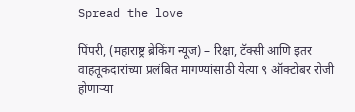Spread the love

पिंपरी, (महाराष्ट्र ब्रेकिंग न्यूज) – रिक्षा, टॅक्सी आणि इतर वाहतूकदारांच्या प्रलंबित मागण्यांसाठी येत्या ९ ऑक्टोबर रोजी होणाऱ्या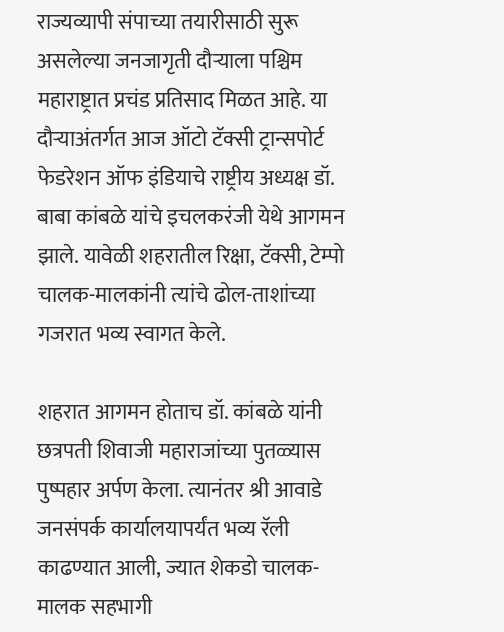राज्यव्यापी संपाच्या तयारीसाठी सुरू असलेल्या जनजागृती दौऱ्याला पश्चिम महाराष्ट्रात प्रचंड प्रतिसाद मिळत आहे. या दौऱ्याअंतर्गत आज ऑटो टॅक्सी ट्रान्सपोर्ट फेडरेशन ऑफ इंडियाचे राष्ट्रीय अध्यक्ष डॉ. बाबा कांबळे यांचे इचलकरंजी येथे आगमन झाले. यावेळी शहरातील रिक्षा, टॅक्सी, टेम्पो चालक-मालकांनी त्यांचे ढोल-ताशांच्या गजरात भव्य स्वागत केले.

शहरात आगमन होताच डॉ. कांबळे यांनी छत्रपती शिवाजी महाराजांच्या पुतळ्यास पुष्पहार अर्पण केला. त्यानंतर श्री आवाडे जनसंपर्क कार्यालयापर्यंत भव्य रॅली काढण्यात आली, ज्यात शेकडो चालक-मालक सहभागी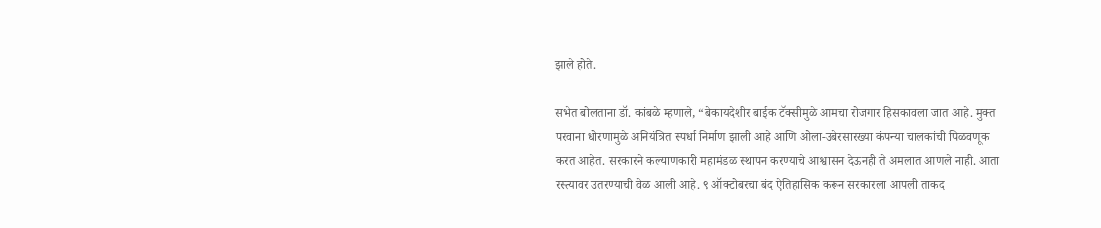झाले होते.

सभेत बोलताना डॉ. कांबळे म्हणाले, “बेकायदेशीर बाईक टॅक्सीमुळे आमचा रोजगार हिसकावला जात आहे. मुक्त परवाना धोरणामुळे अनियंत्रित स्पर्धा निर्माण झाली आहे आणि ओला-उबेरसारख्या कंपन्या चालकांची पिळवणूक करत आहेत. सरकारने कल्याणकारी महामंडळ स्थापन करण्याचे आश्वासन देऊनही ते अमलात आणले नाही. आता रस्त्यावर उतरण्याची वेळ आली आहे. ९ ऑक्टोबरचा बंद ऐतिहासिक करून सरकारला आपली ताकद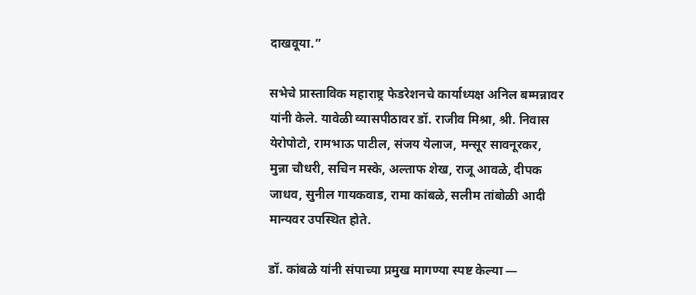दाखवूया.”

सभेचे प्रास्ताविक महाराष्ट्र फेडरेशनचे कार्याध्यक्ष अनिल बम्मन्नावर यांनी केले. यावेळी व्यासपीठावर डॉ. राजीव मिश्रा, श्री. निवास येरोपोटो, रामभाऊ पाटील, संजय येलाज, मन्सूर सावनूरकर, मुन्ना चौधरी, सचिन मस्के, अल्ताफ शेख, राजू आवळे, दीपक जाधव, सुनील गायकवाड, रामा कांबळे, सलीम तांबोळी आदी मान्यवर उपस्थित होते.

डॉ. कांबळे यांनी संपाच्या प्रमुख मागण्या स्पष्ट केल्या —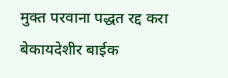मुक्त परवाना पद्धत रद्द करा
बेकायदेशीर बाईक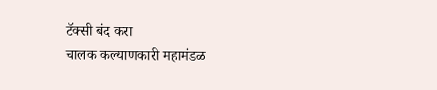टॅक्सी बंद करा
चालक कल्याणकारी महामंडळ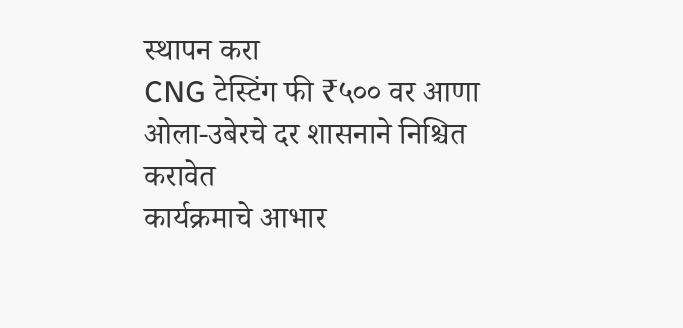स्थापन करा
CNG टेस्टिंग फी ₹५०० वर आणा
ओला-उबेरचे दर शासनाने निश्चित करावेत
कार्यक्रमाचे आभार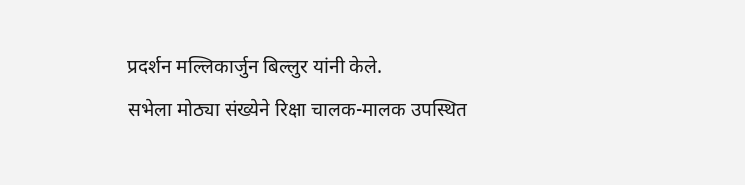प्रदर्शन मल्लिकार्जुन बिल्लुर यांनी केले.
सभेला मोठ्या संख्येने रिक्षा चालक-मालक उपस्थित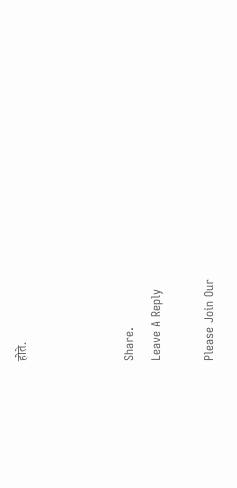होते.



Share.
Leave A Reply

Please Join Our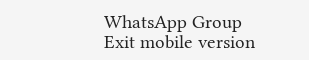WhatsApp Group
Exit mobile version